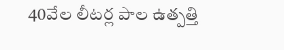40వేల లీటర్ల పాల ఉత్పత్తి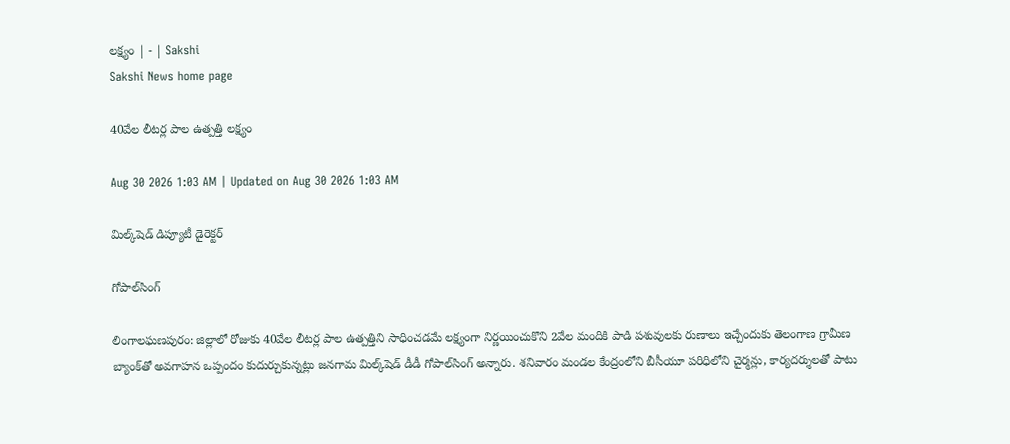లక్ష్యం | - | Sakshi
Sakshi News home page

40వేల లీటర్ల పాల ఉత్పత్తి లక్ష్యం

Aug 30 2026 1:03 AM | Updated on Aug 30 2026 1:03 AM

మిల్క్‌షెడ్‌ డిప్యూటీ డైరెక్టర్‌

గోపాల్‌సింగ్‌

లింగాలఘణపురం: జిల్లాలో రోజుకు 40వేల లీటర్ల పాల ఉత్పత్తిని సాధించడమే లక్ష్యంగా నిర్ణయించుకొని 2వేల మందికి పాడి పశువులకు రుణాలు ఇచ్చేందుకు తెలంగాణ గ్రామీణ బ్యాంక్‌తో అవగాహన ఒప్పందం కుదుర్చుకున్నట్లు జనగామ మిల్క్‌షెడ్‌ డీడీ గోపాల్‌సింగ్‌ అన్నారు. శనివారం మండల కేంద్రంలోని బీసీయూ పరిధిలోని చైర్మన్లు, కార్యదర్శులతో పాటు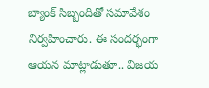బ్యాంక్‌ సిబ్బందితో సమావేశం నిర్వహించారు. ఈ సందర్భంగా ఆయన మాట్లాడుతూ.. విజయ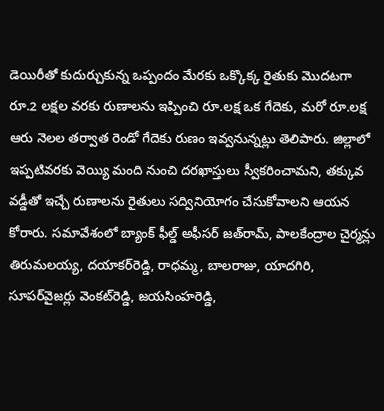డెయిరీతో కుదుర్చుకున్న ఒప్పందం మేరకు ఒక్కొక్క రైతుకు మొదటగా రూ.2 లక్షల వరకు రుణాలను ఇప్పించి రూ.లక్ష ఒక గేదెకు, మరో రూ.లక్ష ఆరు నెలల తర్వాత రెండో గేదెకు రుణం ఇవ్వనున్నట్లు తెలిపారు. జిల్లాలో ఇప్పటివరకు వెయ్యి మంది నుంచి దరఖాస్తులు స్వీకరించామని, తక్కువ వడ్డీతో ఇచ్చే రుణాలను రైతులు సద్వినియోగం చేసుకోవాలని ఆయన కోరారు. సమావేశంలో బ్యాంక్‌ ఫీల్డ్‌ అఫీసర్‌ జత్‌రామ్‌, పాలకేంద్రాల చైర్మన్లు తిరుమలయ్య, దయాకర్‌రెడ్డి, రాధమ్మ, బాలరాజు, యాదగిరి, సూపర్‌వైజర్లు వెంకట్‌రెడ్డి, జయసింహరెడ్డి,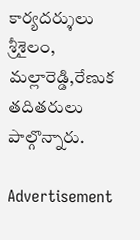కార్యదర్శులు శ్రీశైలం, మల్లారెడ్డి,రేణుక తదితరులు పాల్గొన్నారు.

Advertisement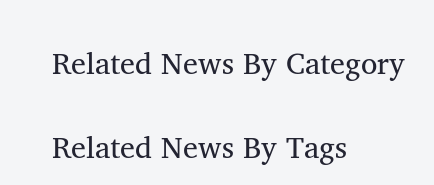Related News By Category

Related News By Tags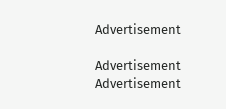Advertisement

Advertisement
Advertisement